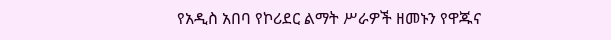የአዲስ አበባ የኮሪደር ልማት ሥራዎች ዘመኑን የዋጁና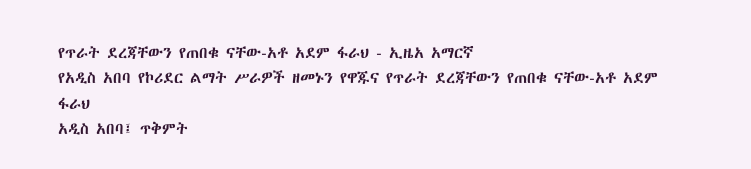የጥራት ደረጃቸውን የጠበቁ ናቸው-አቶ አደም ፋራህ - ኢዜአ አማርኛ
የአዲስ አበባ የኮሪደር ልማት ሥራዎች ዘመኑን የዋጁና የጥራት ደረጃቸውን የጠበቁ ናቸው-አቶ አደም ፋራህ
አዲስ አበባ፤ ጥቅምት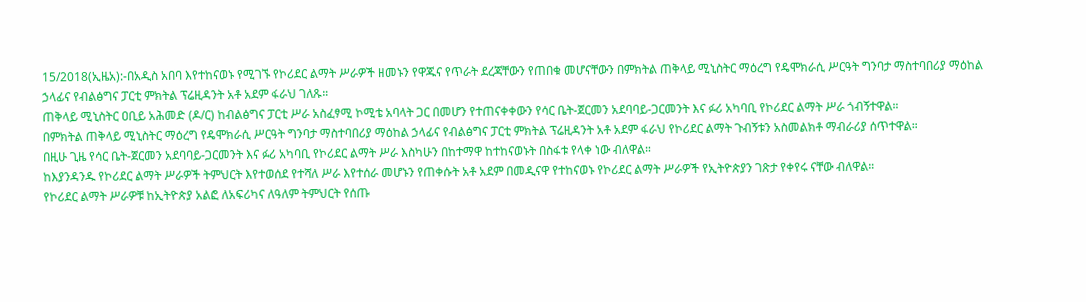15/2018(ኢዜአ):-በአዲስ አበባ እየተከናወኑ የሚገኙ የኮሪደር ልማት ሥራዎች ዘመኑን የዋጁና የጥራት ደረጃቸውን የጠበቁ መሆናቸውን በምክትል ጠቅላይ ሚኒስትር ማዕረግ የዴሞክራሲ ሥርዓት ግንባታ ማስተባበሪያ ማዕከል ኃላፊና የብልፅግና ፓርቲ ምክትል ፕሬዚዳንት አቶ አደም ፋራህ ገለጹ።
ጠቅላይ ሚኒስትር ዐቢይ አሕመድ (ዶ/ር) ከብልፅግና ፓርቲ ሥራ አስፈፃሚ ኮሚቴ አባላት ጋር በመሆን የተጠናቀቀውን የሳር ቤት-ጀርመን አደባባይ-ጋርመንት እና ፉሪ አካባቢ የኮሪደር ልማት ሥራ ጎብኝተዋል።
በምክትል ጠቅላይ ሚኒስትር ማዕረግ የዴሞክራሲ ሥርዓት ግንባታ ማስተባበሪያ ማዕከል ኃላፊና የብልፅግና ፓርቲ ምክትል ፕሬዚዳንት አቶ አደም ፋራህ የኮሪደር ልማት ጉብኝቱን አስመልክቶ ማብራሪያ ሰጥተዋል።
በዚሁ ጊዜ የሳር ቤት-ጀርመን አደባባይ-ጋርመንት እና ፉሪ አካባቢ የኮሪደር ልማት ሥራ እስካሁን በከተማዋ ከተከናወኑት በስፋቱ የላቀ ነው ብለዋል።
ከእያንዳንዱ የኮሪደር ልማት ሥራዎች ትምህርት እየተወሰደ የተሻለ ሥራ እየተሰራ መሆኑን የጠቀሱት አቶ አደም በመዲናዋ የተከናወኑ የኮሪደር ልማት ሥራዎች የኢትዮጵያን ገጽታ የቀየሩ ናቸው ብለዋል።
የኮሪደር ልማት ሥራዎቹ ከኢትዮጵያ አልፎ ለአፍሪካና ለዓለም ትምህርት የሰጡ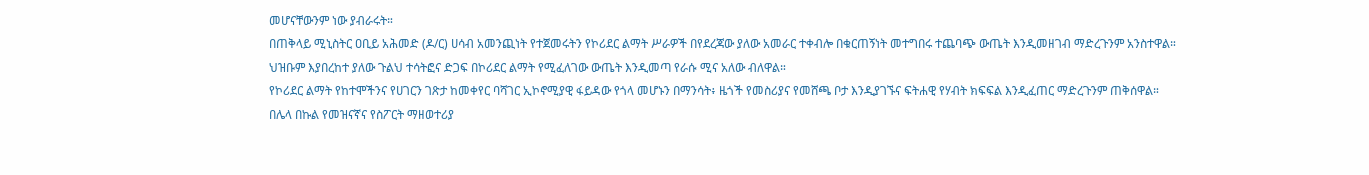መሆናቸውንም ነው ያብራሩት።
በጠቅላይ ሚኒስትር ዐቢይ አሕመድ (ዶ/ር) ሀሳብ አመንጪነት የተጀመሩትን የኮሪደር ልማት ሥራዎች በየደረጃው ያለው አመራር ተቀብሎ በቁርጠኝነት መተግበሩ ተጨባጭ ውጤት እንዲመዘገብ ማድረጉንም አንስተዋል።
ህዝቡም እያበረከተ ያለው ጉልህ ተሳትፎና ድጋፍ በኮሪደር ልማት የሚፈለገው ውጤት እንዲመጣ የራሱ ሚና አለው ብለዋል።
የኮሪደር ልማት የከተሞችንና የሀገርን ገጽታ ከመቀየር ባሻገር ኢኮኖሚያዊ ፋይዳው የጎላ መሆኑን በማንሳት፥ ዜጎች የመስሪያና የመሸጫ ቦታ እንዲያገኙና ፍትሐዊ የሃብት ክፍፍል እንዲፈጠር ማድረጉንም ጠቅሰዋል።
በሌላ በኩል የመዝናኛና የስፖርት ማዘወተሪያ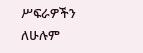ሥፍራዎችን ለሁሉም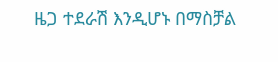ዜጋ ተደራሽ እንዲሆኑ በማስቻል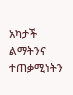አካታች ልማትንና ተጠቃሚነትን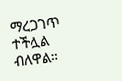ማረጋገጥ ተችሏል ብለዋል።